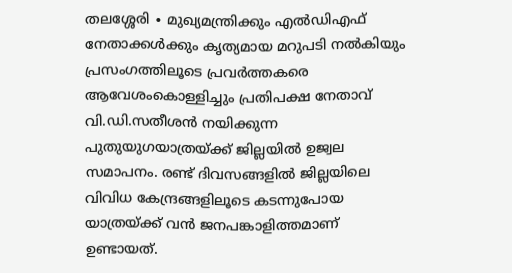തലശ്ശേരി ∙ മുഖ്യമന്ത്രിക്കും എൽഡിഎഫ് നേതാക്കൾക്കും കൃത്യമായ മറുപടി നൽകിയും പ്രസംഗത്തിലൂടെ പ്രവർത്തകരെ ആവേശംകൊള്ളിച്ചും പ്രതിപക്ഷ നേതാവ് വി.ഡി.സതീശൻ നയിക്കുന്ന പുതുയുഗയാത്രയ്ക്ക് ജില്ലയിൽ ഉജ്വല സമാപനം. രണ്ട് ദിവസങ്ങളിൽ ജില്ലയിലെ വിവിധ കേന്ദ്രങ്ങളിലൂടെ കടന്നുപോയ യാത്രയ്ക്ക് വൻ ജനപങ്കാളിത്തമാണ് ഉണ്ടായത്.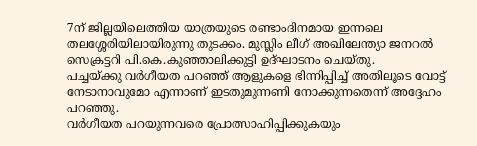7ന് ജില്ലയിലെത്തിയ യാത്രയുടെ രണ്ടാംദിനമായ ഇന്നലെ തലശ്ശേരിയിലായിരുന്നു തുടക്കം. മുസ്ലിം ലീഗ് അഖിലേന്ത്യാ ജനറൽ സെക്രട്ടറി പി.കെ.കുഞ്ഞാലിക്കുട്ടി ഉദ്ഘാടനം ചെയ്തു.
പച്ചയ്ക്കു വർഗീയത പറഞ്ഞ് ആളുകളെ ഭിന്നിപ്പിച്ച് അതിലൂടെ വോട്ട് നേടാനാവുമോ എന്നാണ് ഇടതുമുന്നണി നോക്കുന്നതെന്ന് അദ്ദേഹം പറഞ്ഞു.
വർഗീയത പറയുന്നവരെ പ്രോത്സാഹിപ്പിക്കുകയും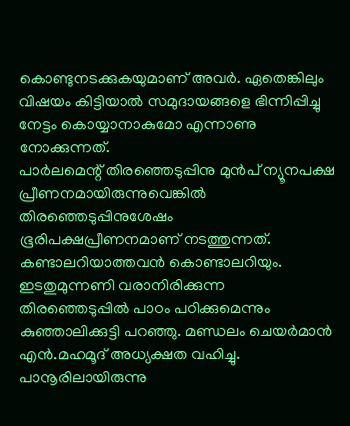കൊണ്ടുനടക്കുകയുമാണ് അവർ. ഏതെങ്കിലും വിഷയം കിട്ടിയാൽ സമുദായങ്ങളെ ഭിന്നിപ്പിച്ചു നേട്ടം കൊയ്യാനാകുമോ എന്നാണു നോക്കുന്നത്.
പാർലമെന്റ് തിരഞ്ഞെടുപ്പിനു മുൻപ് ന്യൂനപക്ഷ പ്രീണനമായിരുന്നുവെങ്കിൽ തിരഞ്ഞെടുപ്പിനുശേഷം ഭൂരിപക്ഷപ്രീണനമാണ് നടത്തുന്നത്. കണ്ടാലറിയാത്തവൻ കൊണ്ടാലറിയും.
ഇടതുമുന്നണി വരാനിരിക്കുന്ന തിരഞ്ഞെടുപ്പിൽ പാഠം പഠിക്കുമെന്നും കുഞ്ഞാലിക്കുട്ടി പറഞ്ഞു. മണ്ഡലം ചെയർമാൻ എൻ.മഹമൂദ് അധ്യക്ഷത വഹിച്ചു.
പാനൂരിലായിരുന്നു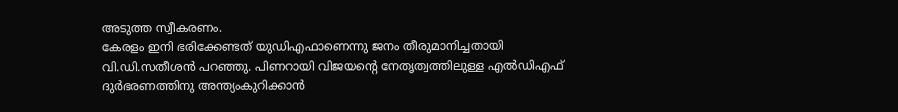അടുത്ത സ്വീകരണം.
കേരളം ഇനി ഭരിക്കേണ്ടത് യുഡിഎഫാണെന്നു ജനം തീരുമാനിച്ചതായി വി.ഡി.സതീശൻ പറഞ്ഞു. പിണറായി വിജയന്റെ നേതൃത്വത്തിലുള്ള എൽഡിഎഫ് ദുർഭരണത്തിനു അന്ത്യംകുറിക്കാൻ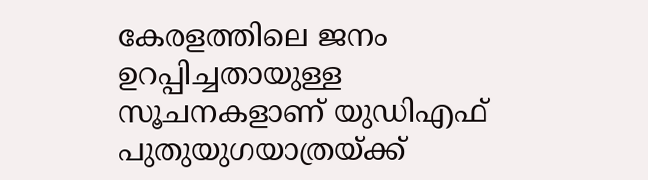കേരളത്തിലെ ജനം ഉറപ്പിച്ചതായുള്ള സൂചനകളാണ് യുഡിഎഫ് പുതുയുഗയാത്രയ്ക്ക്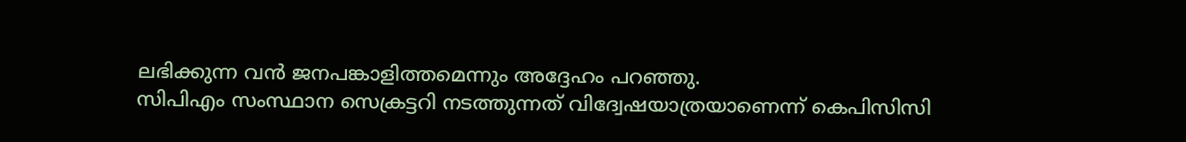ലഭിക്കുന്ന വൻ ജനപങ്കാളിത്തമെന്നും അദ്ദേഹം പറഞ്ഞു.
സിപിഎം സംസ്ഥാന സെക്രട്ടറി നടത്തുന്നത് വിദ്വേഷയാത്രയാണെന്ന് കെപിസിസി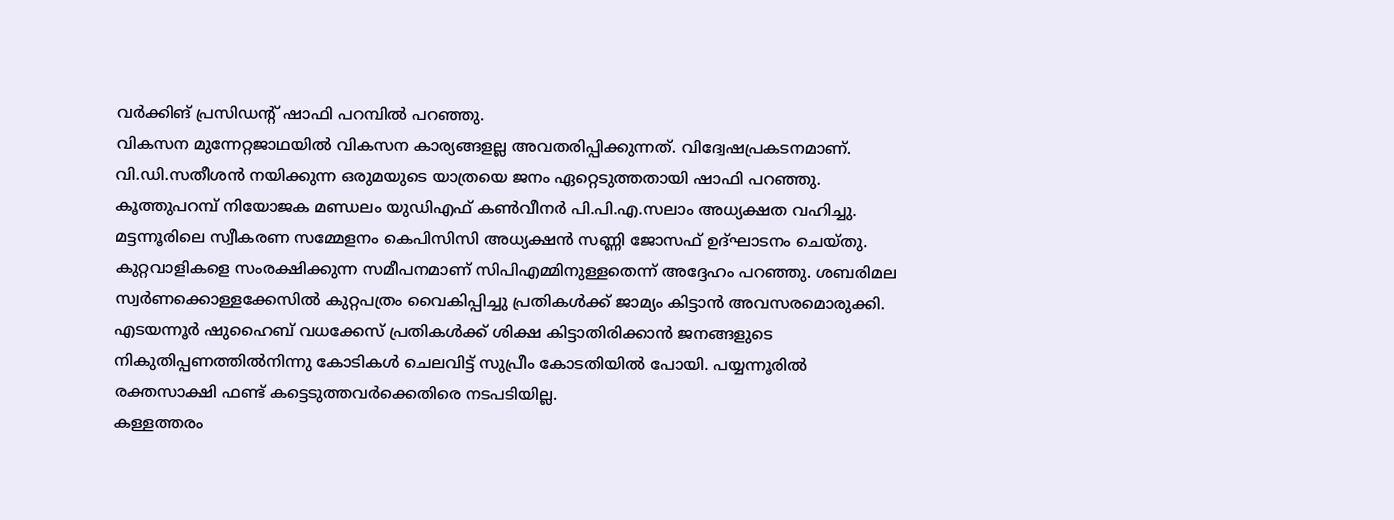വർക്കിങ് പ്രസിഡന്റ് ഷാഫി പറമ്പിൽ പറഞ്ഞു.
വികസന മുന്നേറ്റജാഥയിൽ വികസന കാര്യങ്ങളല്ല അവതരിപ്പിക്കുന്നത്. വിദ്വേഷപ്രകടനമാണ്.
വി.ഡി.സതീശൻ നയിക്കുന്ന ഒരുമയുടെ യാത്രയെ ജനം ഏറ്റെടുത്തതായി ഷാഫി പറഞ്ഞു. കൂത്തുപറമ്പ് നിയോജക മണ്ഡലം യുഡിഎഫ് കൺവീനർ പി.പി.എ.സലാം അധ്യക്ഷത വഹിച്ചു.
മട്ടന്നൂരിലെ സ്വീകരണ സമ്മേളനം കെപിസിസി അധ്യക്ഷൻ സണ്ണി ജോസഫ് ഉദ്ഘാടനം ചെയ്തു.
കുറ്റവാളികളെ സംരക്ഷിക്കുന്ന സമീപനമാണ് സിപിഎമ്മിനുള്ളതെന്ന് അദ്ദേഹം പറഞ്ഞു. ശബരിമല സ്വർണക്കൊള്ളക്കേസിൽ കുറ്റപത്രം വൈകിപ്പിച്ചു പ്രതികൾക്ക് ജാമ്യം കിട്ടാൻ അവസരമൊരുക്കി.
എടയന്നൂർ ഷുഹൈബ് വധക്കേസ് പ്രതികൾക്ക് ശിക്ഷ കിട്ടാതിരിക്കാൻ ജനങ്ങളുടെ നികുതിപ്പണത്തിൽനിന്നു കോടികൾ ചെലവിട്ട് സുപ്രീം കോടതിയിൽ പോയി. പയ്യന്നൂരിൽ രക്തസാക്ഷി ഫണ്ട് കട്ടെടുത്തവർക്കെതിരെ നടപടിയില്ല.
കള്ളത്തരം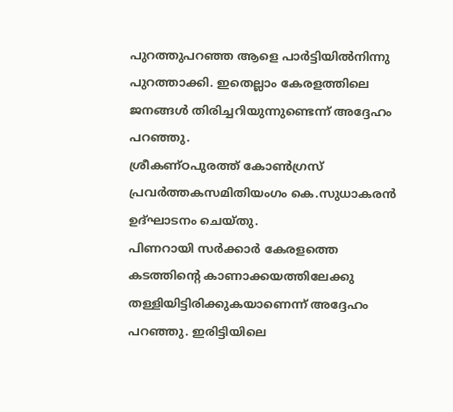പുറത്തുപറഞ്ഞ ആളെ പാർട്ടിയിൽനിന്നു പുറത്താക്കി. ഇതെല്ലാം കേരളത്തിലെ ജനങ്ങൾ തിരിച്ചറിയുന്നുണ്ടെന്ന് അദ്ദേഹം പറഞ്ഞു.
ശ്രീകണ്ഠപുരത്ത് കോൺഗ്രസ് പ്രവർത്തകസമിതിയംഗം കെ.സുധാകരൻ ഉദ്ഘാടനം ചെയ്തു.
പിണറായി സർക്കാർ കേരളത്തെ കടത്തിന്റെ കാണാക്കയത്തിലേക്കു തള്ളിയിട്ടിരിക്കുകയാണെന്ന് അദ്ദേഹം പറഞ്ഞു. ഇരിട്ടിയിലെ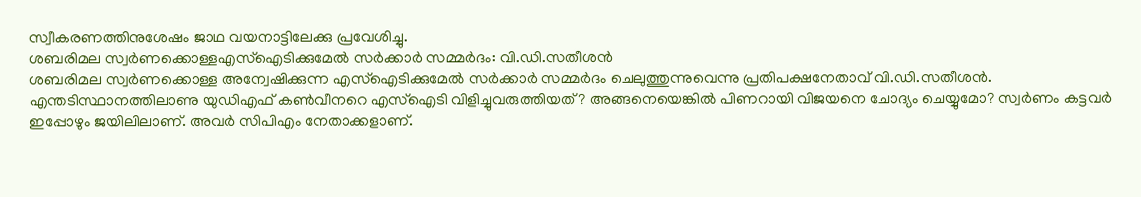സ്വീകരണത്തിനുശേഷം ജാഥ വയനാട്ടിലേക്കു പ്രവേശിച്ചു.
ശബരിമല സ്വർണക്കൊള്ളഎസ്ഐടിക്കുമേൽ സർക്കാർ സമ്മർദം: വി.ഡി.സതീശൻ
ശബരിമല സ്വർണക്കൊള്ള അന്വേഷിക്കുന്ന എസ്ഐടിക്കുമേൽ സർക്കാർ സമ്മർദം ചെലുത്തുന്നുവെന്നു പ്രതിപക്ഷനേതാവ് വി.ഡി.സതീശൻ.
എന്തടിസ്ഥാനത്തിലാണു യുഡിഎഫ് കൺവീനറെ എസ്ഐടി വിളിച്ചുവരുത്തിയത്? അങ്ങനെയെങ്കിൽ പിണറായി വിജയനെ ചോദ്യം ചെയ്യുമോ? സ്വർണം കട്ടവർ ഇപ്പോഴും ജയിലിലാണ്. അവർ സിപിഎം നേതാക്കളാണ്.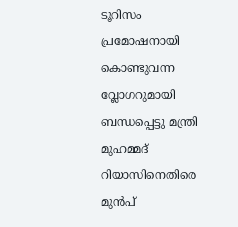ടൂറിസം പ്രമോഷനായി കൊണ്ടുവന്ന വ്ലോഗറുമായി ബന്ധപ്പെട്ടു മന്ത്രി മുഹമ്മദ് റിയാസിനെതിരെ മുൻപ്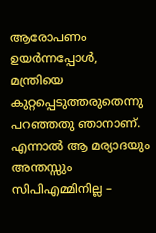ആരോപണം ഉയർന്നപ്പോൾ, മന്ത്രിയെ കുറ്റപ്പെടുത്തരുതെന്നു പറഞ്ഞതു ഞാനാണ്. എന്നാൽ ആ മര്യാദയും അന്തസ്സും സിപിഎമ്മിനില്ല –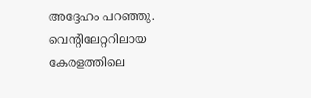അദ്ദേഹം പറഞ്ഞു.
വെന്റിലേറ്ററിലായ കേരളത്തിലെ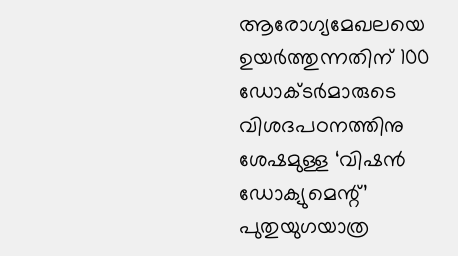ആരോഗ്യമേഖലയെ ഉയർത്തുന്നതിന് 100 ഡോക്ടർമാരുടെ വിശദപഠനത്തിനു ശേഷമുള്ള ‘വിഷൻ ഡോക്യുമെന്റ്’ പുതുയുഗയാത്ര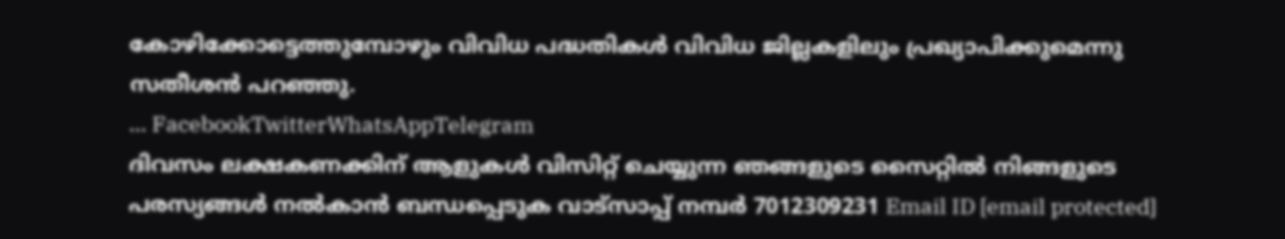കോഴിക്കോട്ടെത്തുമ്പോഴും വിവിധ പദ്ധതികൾ വിവിധ ജില്ലകളിലും പ്രഖ്യാപിക്കുമെന്നു സതീശൻ പറഞ്ഞു.
… FacebookTwitterWhatsAppTelegram
ദിവസം ലക്ഷകണക്കിന് ആളുകൾ വിസിറ്റ് ചെയ്യുന്ന ഞങ്ങളുടെ സൈറ്റിൽ നിങ്ങളുടെ പരസ്യങ്ങൾ നൽകാൻ ബന്ധപ്പെടുക വാട്സാപ്പ് നമ്പർ 7012309231 Email ID [email protected]